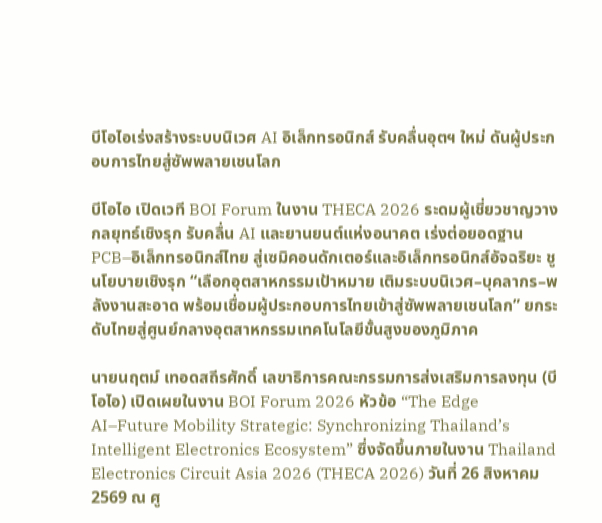บีโอไอเร่งสร้างระบบนิเวศ AI อิเล็กทรอนิกส์ รับคลื่นอุตฯ ใหม่ ดันผู้ประกอบการไทยสู่ซัพพลายเชนโลก

บีโอไอ เปิดเวที BOI Forum ในงาน THECA 2026 ระดมผู้เชี่ยวชาญวางกลยุทธ์เชิงรุก รับคลื่น AI และยานยนต์แห่งอนาคต เร่งต่อยอดฐาน PCB–อิเล็กทรอนิกส์ไทย สู่เซมิคอนดักเตอร์และอิเล็กทรอนิกส์อัจฉริยะ ชูนโยบายเชิงรุก “เลือกอุตสาหกรรมเป้าหมาย เติมระบบนิเวศ–บุคลากร–พลังงานสะอาด พร้อมเชื่อมผู้ประกอบการไทยเข้าสู่ซัพพลายเชนโลก” ยกระดับไทยสู่ศูนย์กลางอุตสาหกรรมเทคโนโลยีขั้นสูงของภูมิภาค

นายนฤตม์ เทอดสถีรศักดิ์ เลขาธิการคณะกรรมการส่งเสริมการลงทุน (บีโอไอ) เปิดเผยในงาน BOI Forum 2026 หัวข้อ “The Edge AI–Future Mobility Strategic: Synchronizing Thailand’s Intelligent Electronics Ecosystem” ซึ่งจัดขึ้นภายในงาน Thailand Electronics Circuit Asia 2026 (THECA 2026) วันที่ 26 สิงหาคม 2569 ณ ศู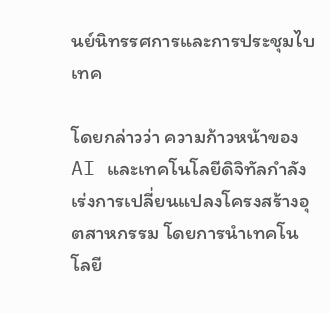นย์นิทรรศการและการประชุมไบเทค

โดยกล่าวว่า ความก้าวหน้าของ AI และเทคโนโลยีดิจิทัลกำลังเร่งการเปลี่ยนแปลงโครงสร้างอุตสาหกรรม โดยการนำเทคโนโลยี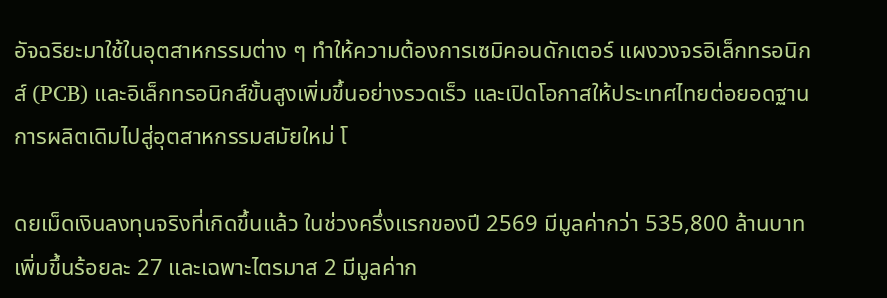อัจฉริยะมาใช้ในอุตสาหกรรมต่าง ๆ ทำให้ความต้องการเซมิคอนดักเตอร์ แผงวงจรอิเล็กทรอนิกส์ (PCB) และอิเล็กทรอนิกส์ขั้นสูงเพิ่มขึ้นอย่างรวดเร็ว และเปิดโอกาสให้ประเทศไทยต่อยอดฐานการผลิตเดิมไปสู่อุตสาหกรรมสมัยใหม่ โ

ดยเม็ดเงินลงทุนจริงที่เกิดขึ้นแล้ว ในช่วงครึ่งแรกของปี 2569 มีมูลค่ากว่า 535,800 ล้านบาท เพิ่มขึ้นร้อยละ 27 และเฉพาะไตรมาส 2 มีมูลค่าก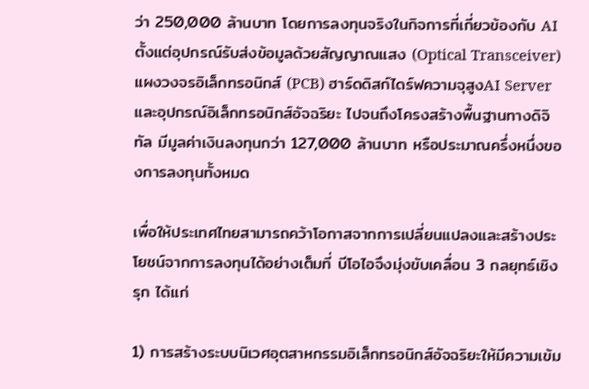ว่า 250,000 ล้านบาท โดยการลงทุนจริงในกิจการที่เกี่ยวข้องกับ AI ตั้งแต่อุปกรณ์รับส่งข้อมูลด้วยสัญญาณแสง (Optical Transceiver) แผงวงจรอิเล็กทรอนิกส์ (PCB) ฮาร์ดดิสก์ไดร์ฟความจุสูงAI Server และอุปกรณ์อิเล็กทรอนิกส์อัจฉริยะ ไปจนถึงโครงสร้างพื้นฐานทางดิจิทัล มีมูลค่าเงินลงทุนกว่า 127,000 ล้านบาท หรือประมาณครึ่งหนึ่งของการลงทุนทั้งหมด

เพื่อให้ประเทศไทยสามารถคว้าโอกาสจากการเปลี่ยนแปลงและสร้างประโยชน์จากการลงทุนได้อย่างเต็มที่ บีโอไอจึงมุ่งขับเคลื่อน 3 กลยุทธ์เชิงรุก ได้แก่

1) การสร้างระบบนิเวศอุตสาหกรรมอิเล็กทรอนิกส์อัจฉริยะให้มีความเข้ม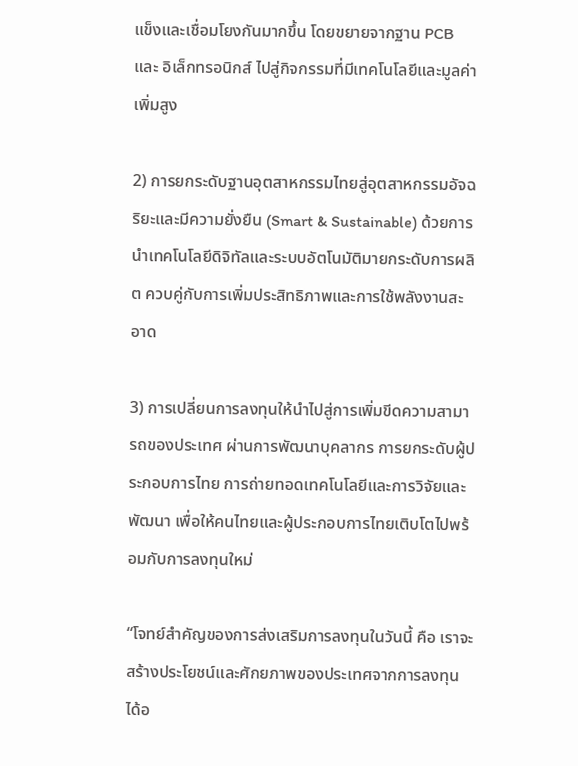แข็งและเชื่อมโยงกันมากขึ้น โดยขยายจากฐาน PCB และ อิเล็กทรอนิกส์ ไปสู่กิจกรรมที่มีเทคโนโลยีและมูลค่าเพิ่มสูง

2) การยกระดับฐานอุตสาหกรรมไทยสู่อุตสาหกรรมอัจฉริยะและมีความยั่งยืน (Smart & Sustainable) ด้วยการนำเทคโนโลยีดิจิทัลและระบบอัตโนมัติมายกระดับการผลิต ควบคู่กับการเพิ่มประสิทธิภาพและการใช้พลังงานสะอาด

3) การเปลี่ยนการลงทุนให้นำไปสู่การเพิ่มขีดความสามารถของประเทศ ผ่านการพัฒนาบุคลากร การยกระดับผู้ประกอบการไทย การถ่ายทอดเทคโนโลยีและการวิจัยและพัฒนา เพื่อให้คนไทยและผู้ประกอบการไทยเติบโตไปพร้อมกับการลงทุนใหม่

“โจทย์สำคัญของการส่งเสริมการลงทุนในวันนี้ คือ เราจะสร้างประโยชน์และศักยภาพของประเทศจากการลงทุนได้อ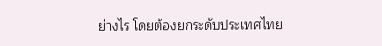ย่างไร โดยต้องยกระดับประเทศไทย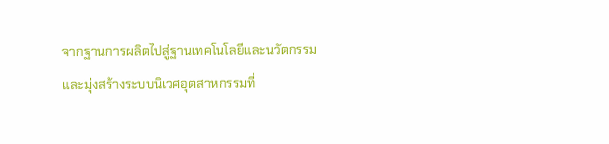จากฐานการผลิตไปสู่ฐานเทคโนโลยีและนวัตกรรม และมุ่งสร้างระบบนิเวศอุตสาหกรรมที่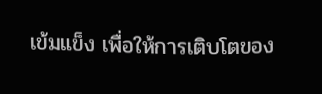เข้มแข็ง เพื่อให้การเติบโตของ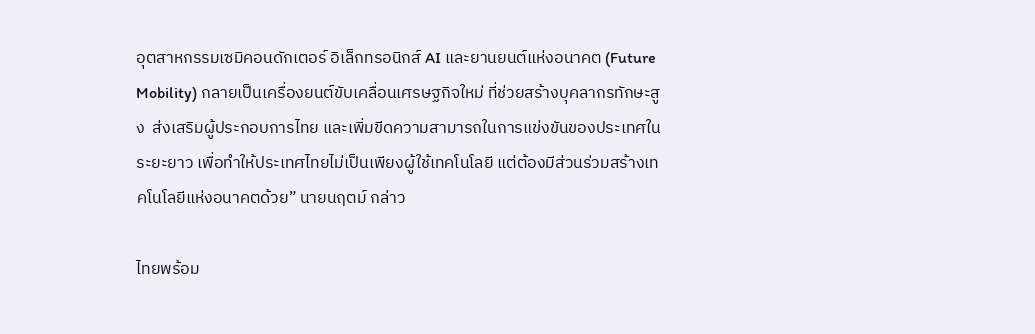อุตสาหกรรมเซมิคอนดักเตอร์ อิเล็กทรอนิกส์ AI และยานยนต์แห่งอนาคต (Future Mobility) กลายเป็นเครื่องยนต์ขับเคลื่อนเศรษฐกิจใหม่ ที่ช่วยสร้างบุคลากรทักษะสูง  ส่งเสริมผู้ประกอบการไทย และเพิ่มขีดความสามารถในการแข่งขันของประเทศในระยะยาว เพื่อทำให้ประเทศไทยไม่เป็นเพียงผู้ใช้เทคโนโลยี แต่ต้องมีส่วนร่วมสร้างเทคโนโลยีแห่งอนาคตด้วย” นายนฤตม์ กล่าว

ไทยพร้อม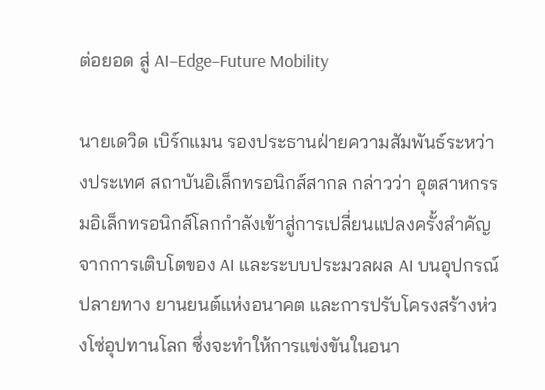ต่อยอด สู่ AI–Edge–Future Mobility

นายเดวิด เบิร์กแมน รองประธานฝ่ายความสัมพันธ์ระหว่างประเทศ สถาบันอิเล็กทรอนิกส์สากล กล่าวว่า อุตสาหกรรมอิเล็กทรอนิกส์โลกกำลังเข้าสู่การเปลี่ยนแปลงครั้งสำคัญ จากการเติบโตของ AI และระบบประมวลผล AI บนอุปกรณ์ปลายทาง ยานยนต์แห่งอนาคต และการปรับโครงสร้างห่วงโซ่อุปทานโลก ซึ่งจะทำให้การแข่งขันในอนา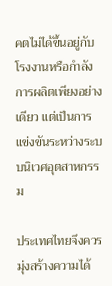คตไม่ได้ขึ้นอยู่กับโรงงานหรือกำลังการผลิตเพียงอย่างเดียว แต่เป็นการแข่งขันระหว่างระบบนิเวศอุตสาหกรรม

ประเทศไทยจึงควรมุ่งสร้างความได้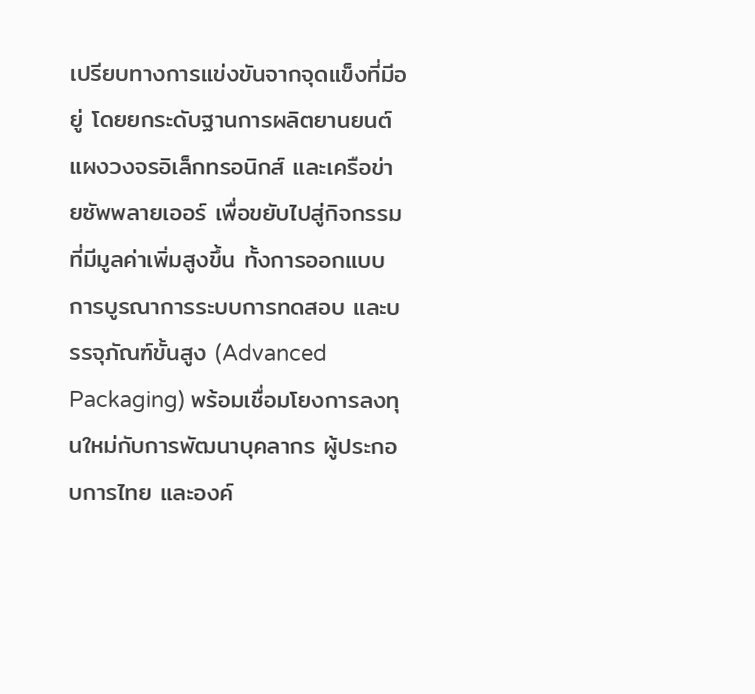เปรียบทางการแข่งขันจากจุดแข็งที่มีอยู่ โดยยกระดับฐานการผลิตยานยนต์ แผงวงจรอิเล็กทรอนิกส์ และเครือข่ายซัพพลายเออร์ เพื่อขยับไปสู่กิจกรรมที่มีมูลค่าเพิ่มสูงขึ้น ทั้งการออกแบบ การบูรณาการระบบการทดสอบ และบรรจุภัณฑ์ขั้นสูง (Advanced Packaging) พร้อมเชื่อมโยงการลงทุนใหม่กับการพัฒนาบุคลากร ผู้ประกอบการไทย และองค์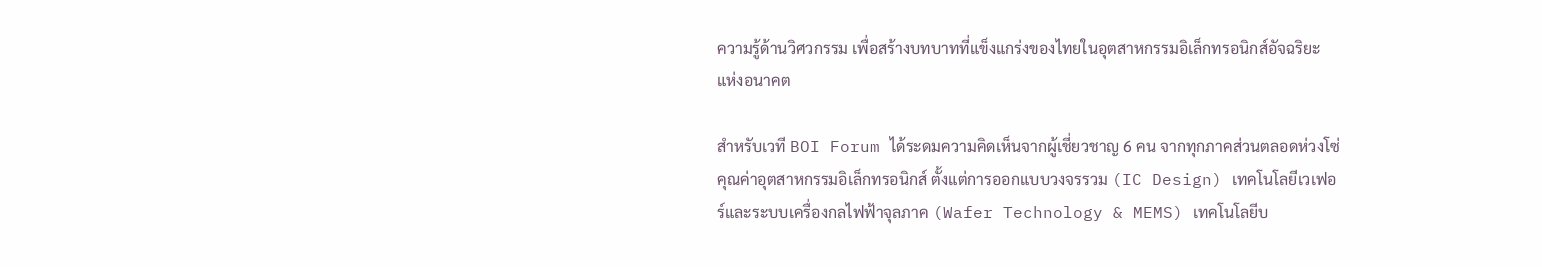ความรู้ด้านวิศวกรรม เพื่อสร้างบทบาทที่แข็งแกร่งของไทยในอุตสาหกรรมอิเล็กทรอนิกส์อัจฉริยะแห่งอนาคต

สำหรับเวที BOI Forum ได้ระดมความคิดเห็นจากผู้เชี่ยวชาญ 6 คน จากทุกภาคส่วนตลอดห่วงโซ่คุณค่าอุตสาหกรรมอิเล็กทรอนิกส์ ตั้งแต่การออกแบบวงจรรวม (IC Design) เทคโนโลยีเวเฟอร์และระบบเครื่องกลไฟฟ้าจุลภาค (Wafer Technology & MEMS) เทคโนโลยีบ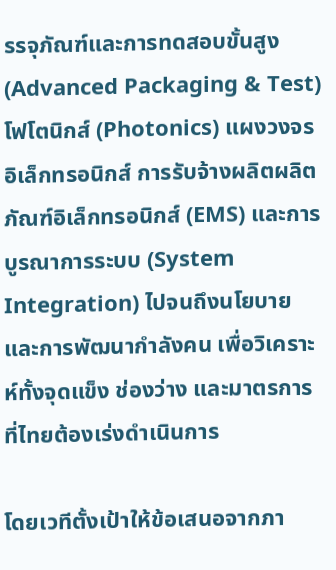รรจุภัณฑ์และการทดสอบขั้นสูง (Advanced Packaging & Test) โฟโตนิกส์ (Photonics) แผงวงจรอิเล็กทรอนิกส์ การรับจ้างผลิตผลิตภัณฑ์อิเล็กทรอนิกส์ (EMS) และการบูรณาการระบบ (System Integration) ไปจนถึงนโยบายและการพัฒนากำลังคน เพื่อวิเคราะห์ทั้งจุดแข็ง ช่องว่าง และมาตรการที่ไทยต้องเร่งดำเนินการ

โดยเวทีตั้งเป้าให้ข้อเสนอจากภา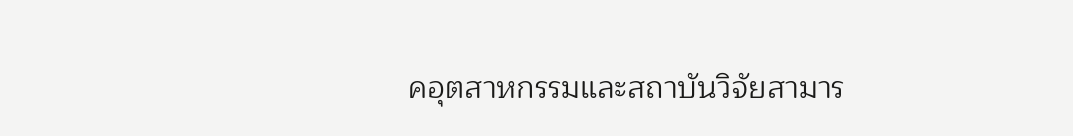คอุตสาหกรรมและสถาบันวิจัยสามาร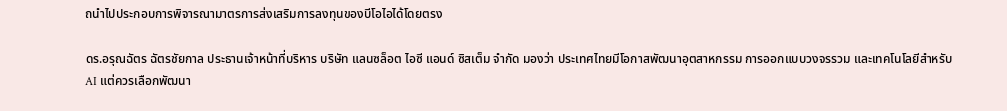ถนำไปประกอบการพิจารณามาตรการส่งเสริมการลงทุนของบีโอไอได้โดยตรง

ดร.อรุณฉัตร ฉัตรชัยกาล ประธานเจ้าหน้าที่บริหาร บริษัท แลนซล็อต ไอซี แอนด์ ซิสเต็ม จำกัด มองว่า ประเทศไทยมีโอกาสพัฒนาอุตสาหกรรม การออกแบบวงจรรวม และเทคโนโลยีสำหรับ AI แต่ควรเลือกพัฒนา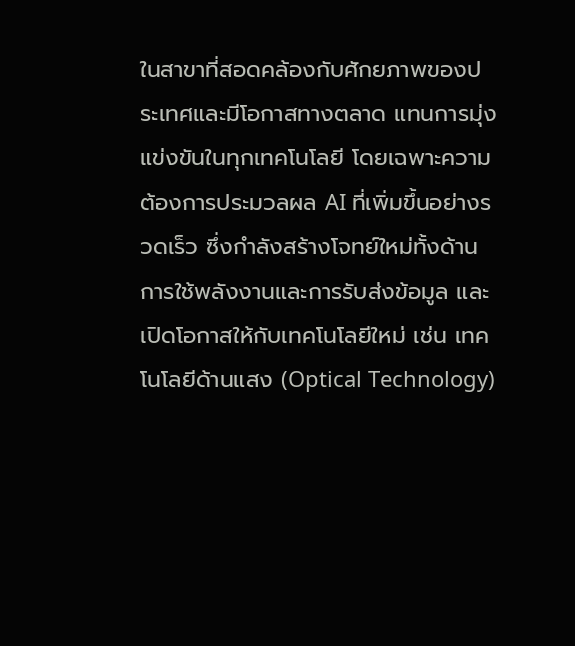ในสาขาที่สอดคล้องกับศักยภาพของประเทศและมีโอกาสทางตลาด แทนการมุ่งแข่งขันในทุกเทคโนโลยี โดยเฉพาะความต้องการประมวลผล AI ที่เพิ่มขึ้นอย่างรวดเร็ว ซึ่งกำลังสร้างโจทย์ใหม่ทั้งด้านการใช้พลังงานและการรับส่งข้อมูล และเปิดโอกาสให้กับเทคโนโลยีใหม่ เช่น เทคโนโลยีด้านแสง (Optical Technology)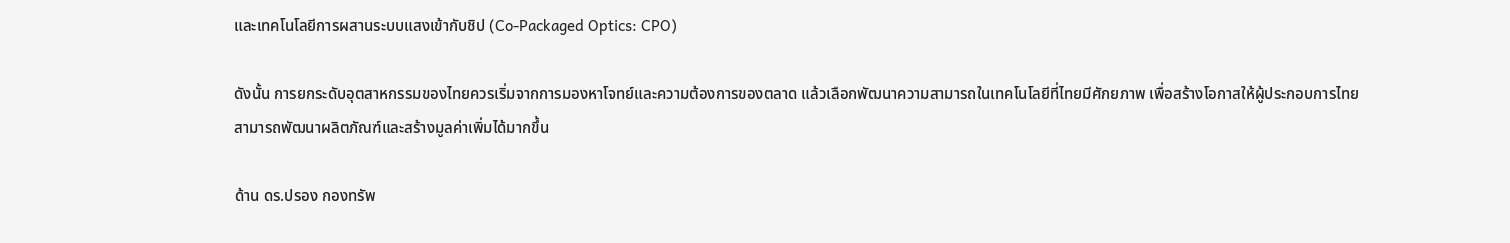และเทคโนโลยีการผสานระบบแสงเข้ากับชิป (Co-Packaged Optics: CPO)

ดังนั้น การยกระดับอุตสาหกรรมของไทยควรเริ่มจากการมองหาโจทย์และความต้องการของตลาด แล้วเลือกพัฒนาความสามารถในเทคโนโลยีที่ไทยมีศักยภาพ เพื่อสร้างโอกาสให้ผู้ประกอบการไทยสามารถพัฒนาผลิตภัณฑ์และสร้างมูลค่าเพิ่มได้มากขึ้น

ด้าน ดร.ปรอง กองทรัพ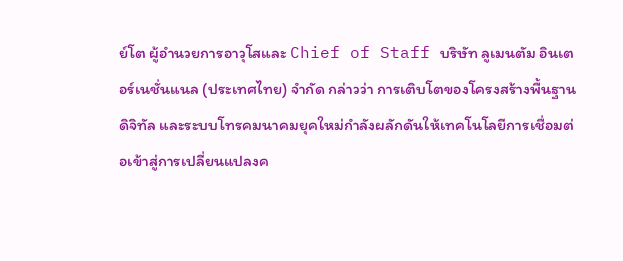ย์โต ผู้อำนวยการอาวุโสและ Chief of Staff บริษัท ลูเมนตัม อินเตอร์เนชั่นแนล (ประเทศไทย) จำกัด กล่าวว่า การเติบโตของโครงสร้างพื้นฐานดิจิทัล และระบบโทรคมนาคมยุคใหม่กำลังผลักดันให้เทคโนโลยีการเชื่อมต่อเข้าสู่การเปลี่ยนแปลงค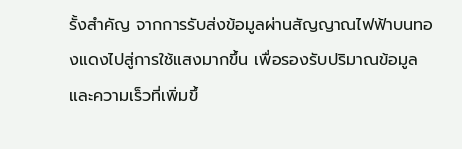รั้งสำคัญ จากการรับส่งข้อมูลผ่านสัญญาณไฟฟ้าบนทองแดงไปสู่การใช้แสงมากขึ้น เพื่อรองรับปริมาณข้อมูลและความเร็วที่เพิ่มขึ้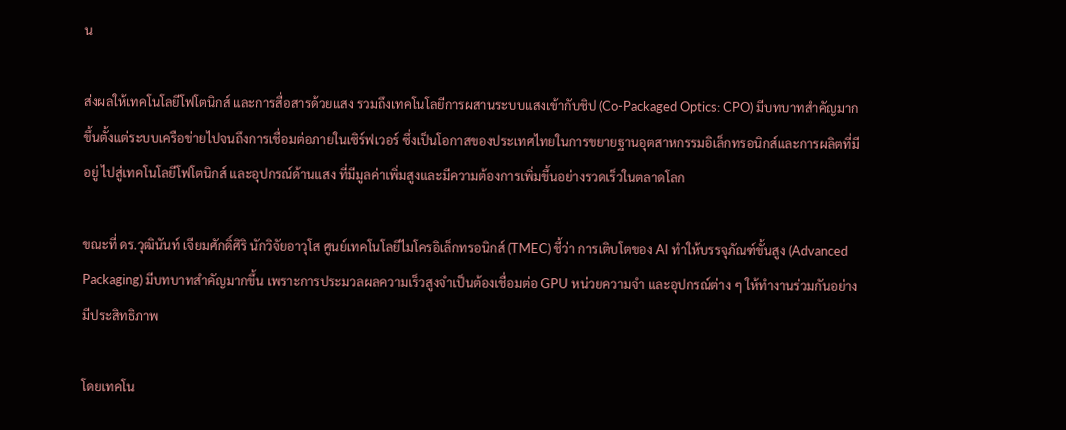น

ส่งผลให้เทคโนโลยีโฟโตนิกส์ และการสื่อสารด้วยแสง รวมถึงเทคโนโลยีการผสานระบบแสงเข้ากับชิป (Co-Packaged Optics: CPO) มีบทบาทสำคัญมากขึ้นตั้งแต่ระบบเครือข่ายไปจนถึงการเชื่อมต่อภายในเซิร์ฟเวอร์ ซึ่งเป็นโอกาสของประเทศไทยในการขยายฐานอุตสาหกรรมอิเล็กทรอนิกส์และการผลิตที่มีอยู่ ไปสู่เทคโนโลยีโฟโตนิกส์ และอุปกรณ์ด้านแสง ที่มีมูลค่าเพิ่มสูงและมีความต้องการเพิ่มขึ้นอย่างรวดเร็วในตลาดโลก

ขณะที่ ดร.วุฒินันท์ เจียมศักดิ์ศิริ นักวิจัยอาวุโส ศูนย์เทคโนโลยีไมโครอิเล็กทรอนิกส์ (TMEC) ชี้ว่า การเติบโตของ AI ทำให้บรรจุภัณฑ์ขั้นสูง (Advanced Packaging) มีบทบาทสำคัญมากขึ้น เพราะการประมวลผลความเร็วสูงจำเป็นต้องเชื่อมต่อ GPU หน่วยความจำ และอุปกรณ์ต่าง ๆ ให้ทำงานร่วมกันอย่างมีประสิทธิภาพ

โดยเทคโน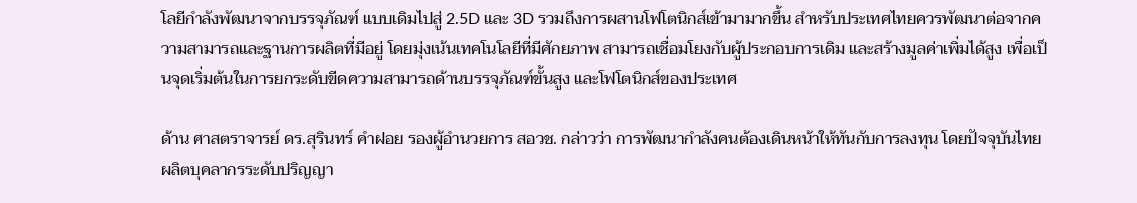โลยีกำลังพัฒนาจากบรรจุภัณฑ์ แบบเดิมไปสู่ 2.5D และ 3D รวมถึงการผสานโฟโตนิกส์เข้ามามากขึ้น สำหรับประเทศไทยควรพัฒนาต่อจากความสามารถและฐานการผลิตที่มีอยู่ โดยมุ่งเน้นเทคโนโลยีที่มีศักยภาพ สามารถเชื่อมโยงกับผู้ประกอบการเดิม และสร้างมูลค่าเพิ่มได้สูง เพื่อเป็นจุดเริ่มต้นในการยกระดับขีดความสามารถด้านบรรจุภัณฑ์ขั้นสูง และโฟโตนิกส์ของประเทศ

ด้าน ศาสตราจารย์ ดร.สุรินทร์ คำฝอย รองผู้อำนวยการ สอวช. กล่าวว่า การพัฒนากำลังคนต้องเดินหน้าให้ทันกับการลงทุน โดยปัจจุบันไทยผลิตบุคลากรระดับปริญญา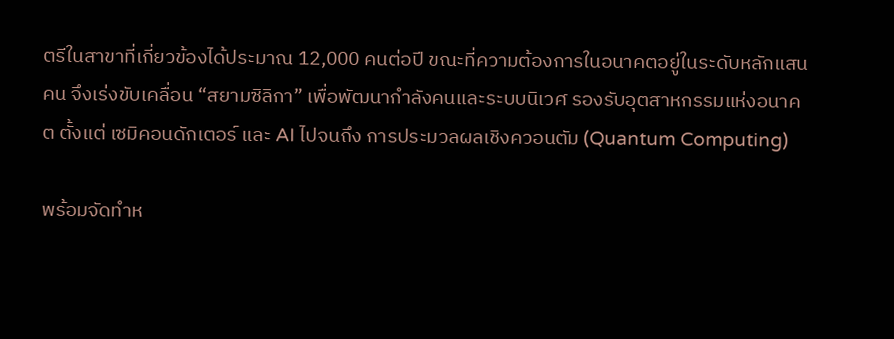ตรีในสาขาที่เกี่ยวข้องได้ประมาณ 12,000 คนต่อปี ขณะที่ความต้องการในอนาคตอยู่ในระดับหลักแสนคน จึงเร่งขับเคลื่อน “สยามซิลิกา” เพื่อพัฒนากำลังคนและระบบนิเวศ รองรับอุตสาหกรรมแห่งอนาคต ตั้งแต่ เซมิคอนดักเตอร์ และ AI ไปจนถึง การประมวลผลเชิงควอนตัม (Quantum Computing)

พร้อมจัดทำห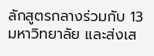ลักสูตรกลางร่วมกับ 13 มหาวิทยาลัย และส่งเส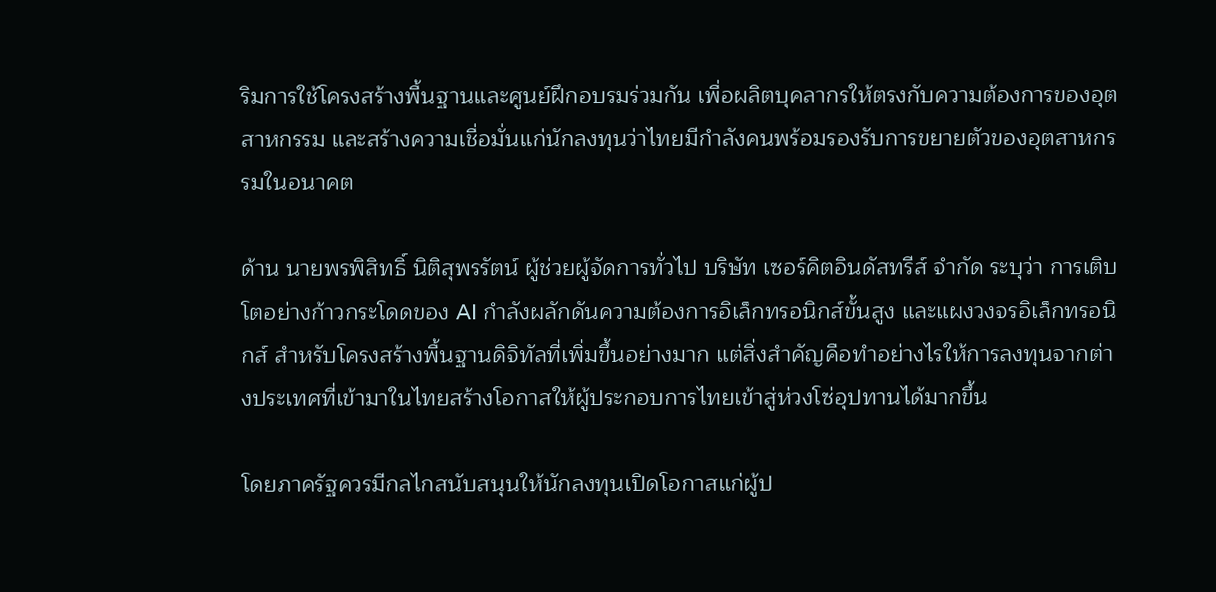ริมการใช้โครงสร้างพื้นฐานและศูนย์ฝึกอบรมร่วมกัน เพื่อผลิตบุคลากรให้ตรงกับความต้องการของอุตสาหกรรม และสร้างความเชื่อมั่นแก่นักลงทุนว่าไทยมีกำลังคนพร้อมรองรับการขยายตัวของอุตสาหกรรมในอนาคต

ด้าน นายพรพิสิทธิ์ นิติสุพรรัตน์ ผู้ช่วยผู้จัดการทั่วไป บริษัท เซอร์คิตอินดัสทรีส์ จำกัด ระบุว่า การเติบโตอย่างก้าวกระโดดของ AI กำลังผลักดันความต้องการอิเล็กทรอนิกส์ขั้นสูง และแผงวงจรอิเล็กทรอนิกส์ สำหรับโครงสร้างพื้นฐานดิจิทัลที่เพิ่มขึ้นอย่างมาก แต่สิ่งสำคัญคือทำอย่างไรให้การลงทุนจากต่างประเทศที่เข้ามาในไทยสร้างโอกาสให้ผู้ประกอบการไทยเข้าสู่ห่วงโซ่อุปทานได้มากขึ้น

โดยภาครัฐควรมีกลไกสนับสนุนให้นักลงทุนเปิดโอกาสแก่ผู้ป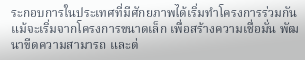ระกอบการในประเทศที่มีศักยภาพได้เริ่มทำโครงการร่วมกัน แม้จะเริ่มจากโครงการขนาดเล็ก เพื่อสร้างความเชื่อมั่น พัฒนาขีดความสามารถ และต่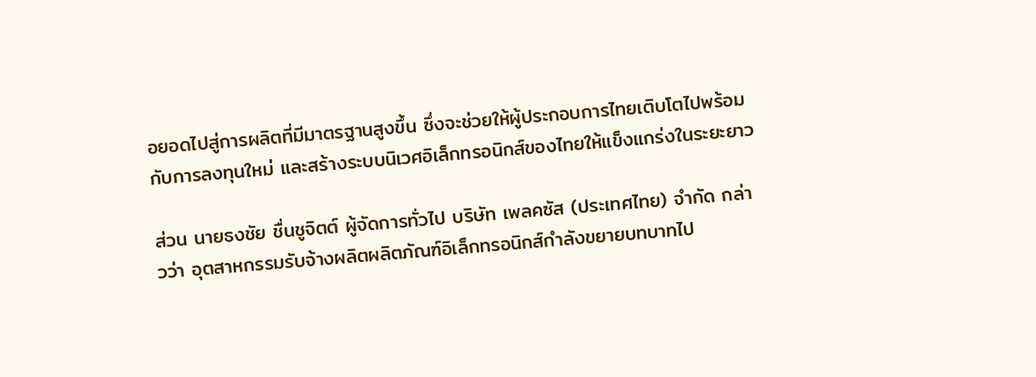อยอดไปสู่การผลิตที่มีมาตรฐานสูงขึ้น ซึ่งจะช่วยให้ผู้ประกอบการไทยเติบโตไปพร้อมกับการลงทุนใหม่ และสร้างระบบนิเวศอิเล็กทรอนิกส์ของไทยให้แข็งแกร่งในระยะยาว

ส่วน นายธงชัย ชื่นชูจิตต์ ผู้จัดการทั่วไป บริษัท เพลคซัส (ประเทศไทย) จำกัด กล่าวว่า อุตสาหกรรมรับจ้างผลิตผลิตภัณฑ์อิเล็กทรอนิกส์กำลังขยายบทบาทไป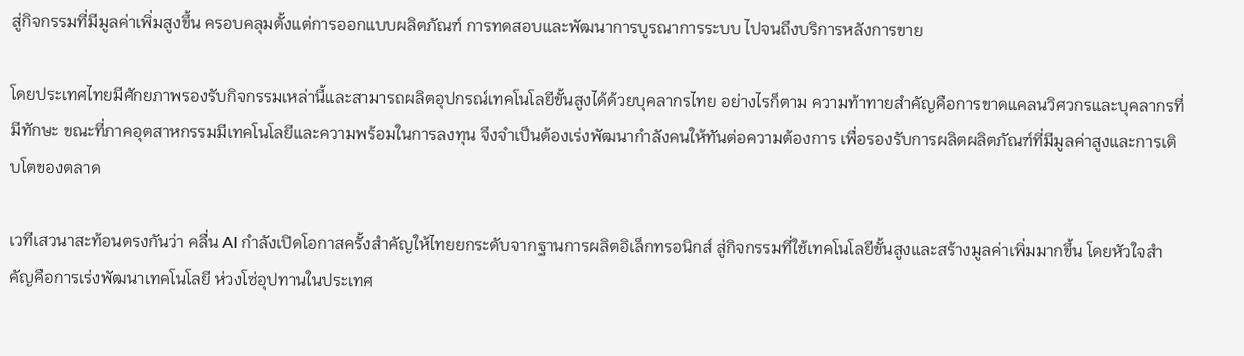สู่กิจกรรมที่มีมูลค่าเพิ่มสูงขึ้น ครอบคลุมตั้งแต่การออกแบบผลิตภัณฑ์ การทดสอบและพัฒนาการบูรณาการระบบ ไปจนถึงบริการหลังการขาย

โดยประเทศไทยมีศักยภาพรองรับกิจกรรมเหล่านี้และสามารถผลิตอุปกรณ์เทคโนโลยีขั้นสูงได้ด้วยบุคลากรไทย อย่างไรก็ตาม ความท้าทายสำคัญคือการขาดแคลนวิศวกรและบุคลากรที่มีทักษะ ขณะที่ภาคอุตสาหกรรมมีเทคโนโลยีและความพร้อมในการลงทุน จึงจำเป็นต้องเร่งพัฒนากำลังคนให้ทันต่อความต้องการ เพื่อรองรับการผลิตผลิตภัณฑ์ที่มีมูลค่าสูงและการเติบโตของตลาด

เวทีเสวนาสะท้อนตรงกันว่า คลื่น AI กำลังเปิดโอกาสครั้งสำคัญให้ไทยยกระดับจากฐานการผลิตอิเล็กทรอนิกส์ สู่กิจกรรมที่ใช้เทคโนโลยีขั้นสูงและสร้างมูลค่าเพิ่มมากขึ้น โดยหัวใจสำคัญคือการเร่งพัฒนาเทคโนโลยี ห่วงโซ่อุปทานในประเทศ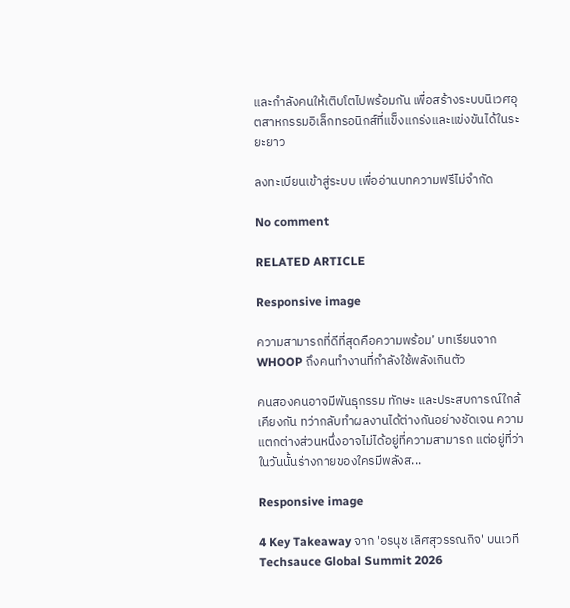และกำลังคนให้เติบโตไปพร้อมกัน เพื่อสร้างระบบนิเวศอุตสาหกรรมอิเล็กทรอนิกส์ที่แข็งแกร่งและแข่งขันได้ในระยะยาว

ลงทะเบียนเข้าสู่ระบบ เพื่ออ่านบทความฟรีไม่จำกัด

No comment

RELATED ARTICLE

Responsive image

ความสามารถที่ดีที่สุดคือความพร้อม’ บทเรียนจาก WHOOP ถึงคนทำงานที่กำลังใช้พลังเกินตัว

คนสองคนอาจมีพันธุกรรม ทักษะ และประสบการณ์ใกล้เคียงกัน ทว่ากลับทำผลงานได้ต่างกันอย่างชัดเจน ความแตกต่างส่วนหนึ่งอาจไม่ได้อยู่ที่ความสามารถ แต่อยู่ที่ว่าในวันนั้นร่างกายของใครมีพลังส...

Responsive image

4 Key Takeaway จาก 'อรนุช เลิศสุวรรณกิจ' บนเวที Techsauce Global Summit 2026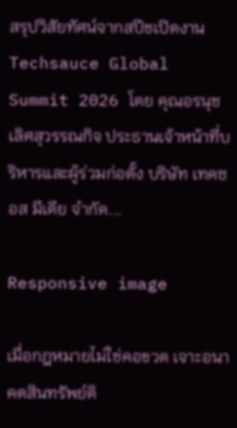สรุปวิสัยทัศน์จากสปีชเปิดงาน Techsauce Global Summit 2026 โดย คุณอรนุช เลิศสุวรรณกิจ ประธานเจ้าหน้าที่บริหารและผู้ร่วมก่อตั้ง บริษัท เทคซอส มีเดีย จำกัด...

Responsive image

เมื่อกฎหมายไม่ใช่คอขวด เจาะอนาคตสินทรัพย์ดิ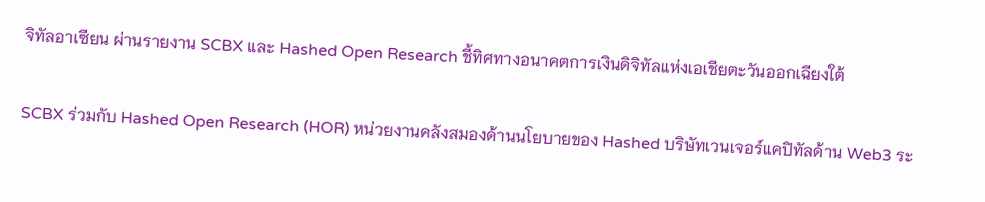จิทัลอาเซียน ผ่านรายงาน SCBX และ Hashed Open Research ชี้ทิศทางอนาคตการเงินดิจิทัลแห่งเอเชียตะวันออกเฉียงใต้

SCBX ร่วมกับ Hashed Open Research (HOR) หน่วยงานคลังสมองด้านนโยบายของ Hashed บริษัทเวนเจอร์แคปิทัลด้าน Web3 ระ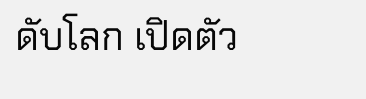ดับโลก เปิดตัว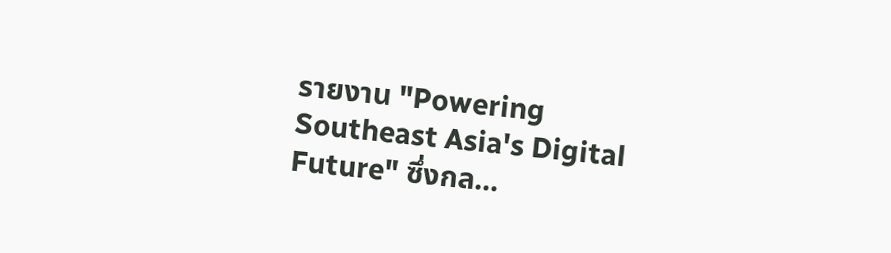รายงาน "Powering Southeast Asia's Digital Future" ซึ่งกล...